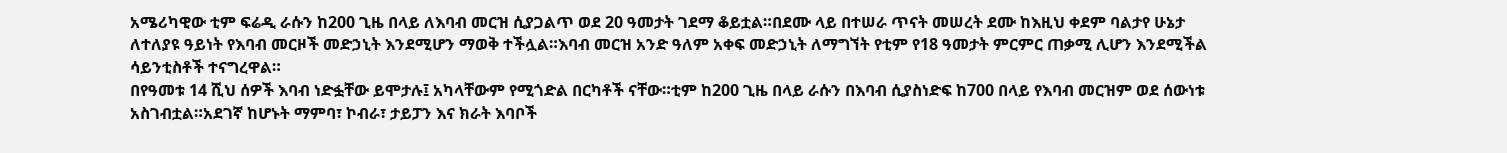አሜሪካዊው ቲም ፍሬዲ ራሱን ከ200 ጊዜ በላይ ለእባብ መርዝ ሲያጋልጥ ወደ 20 ዓመታት ገደማ ቆይቷል።በደሙ ላይ በተሠራ ጥናት መሠረት ደሙ ከእዚህ ቀደም ባልታየ ሁኔታ ለተለያዩ ዓይነት የእባብ መርዞች መድኃኒት እንደሚሆን ማወቅ ተችሏል።እባብ መርዝ አንድ ዓለም አቀፍ መድኃኒት ለማግኘት የቲም የ18 ዓመታት ምርምር ጠቃሚ ሊሆን እንደሚችል ሳይንቲስቶች ተናግረዋል።
በየዓመቱ 14 ሺህ ሰዎች እባብ ነድፏቸው ይሞታሉ፤ አካላቸውም የሚጎድል በርካቶች ናቸው።ቲም ከ200 ጊዜ በላይ ራሱን በእባብ ሲያስነድፍ ከ700 በላይ የእባብ መርዝም ወደ ሰውነቱ አስገብቷል።አደገኛ ከሆኑት ማምባ፣ ኮብራ፣ ታይፓን እና ክራት እባቦች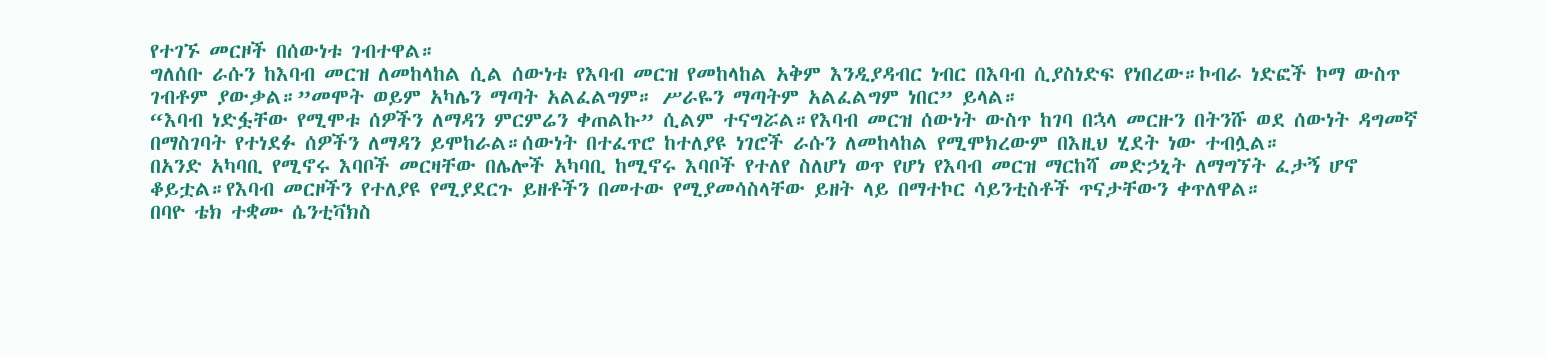የተገኙ መርዞች በሰውነቱ ገብተዋል።
ግለሰቡ ራሱን ከእባብ መርዝ ለመከላከል ሲል ሰውነቱ የእባብ መርዝ የመከላከል አቅም እንዲያዳብር ነብር በእባብ ሲያስነድፍ የነበረው።ኮብራ ነድፎች ኮማ ውስጥ ገብቶም ያውቃል።”መሞት ወይም አካሌን ማጣት አልፈልግም። ሥራዬን ማጣትም አልፈልግም ነበር” ይላል።
“እባብ ነድፏቸው የሚሞቱ ሰዎችን ለማዳን ምርምሬን ቀጠልኩ” ሲልም ተናግሯል።የእባብ መርዝ ሰውነት ውስጥ ከገባ በኋላ መርዙን በትንሹ ወደ ሰውነት ዳግመኛ በማስገባት የተነደፉ ሰዎችን ለማዳን ይሞከራል።ሰውነት በተፈጥሮ ከተለያዩ ነገሮች ራሱን ለመከላከል የሚሞክረውም በእዚህ ሂደት ነው ተብሏል።
በአንድ አካባቢ የሚኖሩ እባቦች መርዛቸው በሌሎች አካባቢ ከሚኖሩ እባቦች የተለየ ስለሆነ ወጥ የሆነ የእባብ መርዝ ማርከሻ መድኃኒት ለማግኘት ፈታኝ ሆኖ ቆይቷል።የእባብ መርዞችን የተለያዩ የሚያደርጉ ይዘቶችን በመተው የሚያመሳስላቸው ይዘት ላይ በማተኮር ሳይንቲስቶች ጥናታቸውን ቀጥለዋል።
በባዮ ቴክ ተቋሙ ሴንቲቫክስ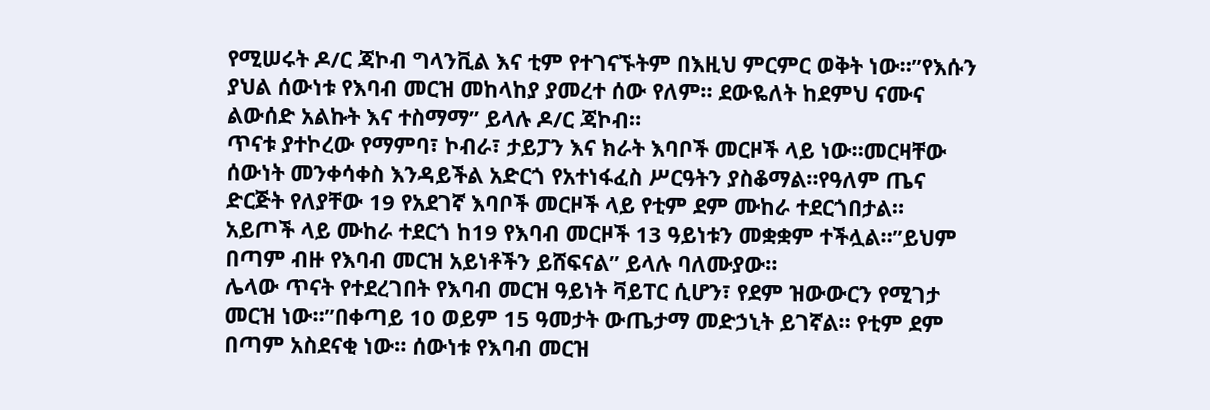የሚሠሩት ዶ/ር ጃኮብ ግላንቪል እና ቲም የተገናኙትም በእዚህ ምርምር ወቅት ነው።”የእሱን ያህል ሰውነቱ የእባብ መርዝ መከላከያ ያመረተ ሰው የለም። ደውዬለት ከደምህ ናሙና ልውሰድ አልኩት እና ተስማማ” ይላሉ ዶ/ር ጃኮብ።
ጥናቱ ያተኮረው የማምባ፣ ኮብራ፣ ታይፓን እና ክራት እባቦች መርዞች ላይ ነው።መርዛቸው ሰውነት መንቀሳቀስ እንዳይችል አድርጎ የአተነፋፈስ ሥርዓትን ያስቆማል።የዓለም ጤና ድርጅት የለያቸው 19 የአደገኛ እባቦች መርዞች ላይ የቲም ደም ሙከራ ተደርጎበታል።
አይጦች ላይ ሙከራ ተደርጎ ከ19 የእባብ መርዞች 13 ዓይነቱን መቋቋም ተችሏል።”ይህም በጣም ብዙ የእባብ መርዝ አይነቶችን ይሸፍናል” ይላሉ ባለሙያው።
ሌላው ጥናት የተደረገበት የእባብ መርዝ ዓይነት ቫይፐር ሲሆን፣ የደም ዝውውርን የሚገታ መርዝ ነው።”በቀጣይ 10 ወይም 15 ዓመታት ውጤታማ መድኃኒት ይገኛል። የቲም ደም በጣም አስደናቂ ነው። ሰውነቱ የእባብ መርዝ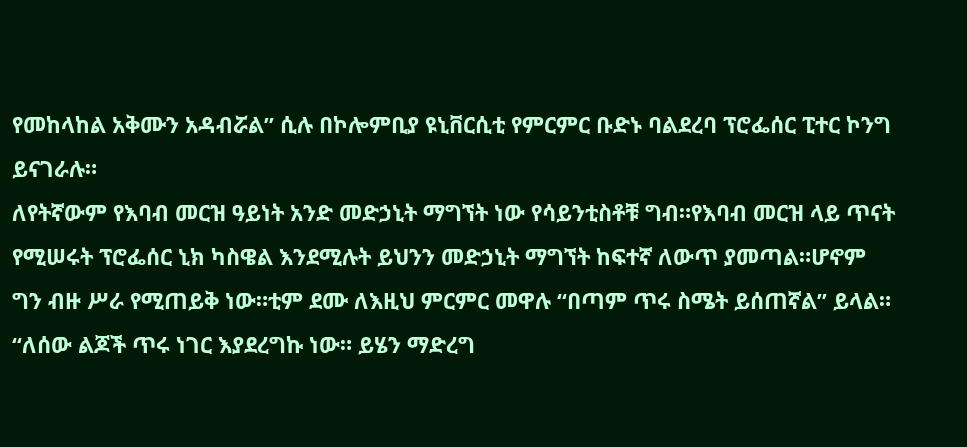የመከላከል አቅሙን አዳብሯል” ሲሉ በኮሎምቢያ ዩኒቨርሲቲ የምርምር ቡድኑ ባልደረባ ፕሮፌሰር ፒተር ኮንግ ይናገራሉ።
ለየትኛውም የእባብ መርዝ ዓይነት አንድ መድኃኒት ማግኘት ነው የሳይንቲስቶቹ ግብ።የእባብ መርዝ ላይ ጥናት የሚሠሩት ፕሮፌሰር ኒክ ካስዌል እንደሚሉት ይህንን መድኃኒት ማግኘት ከፍተኛ ለውጥ ያመጣል።ሆኖም ግን ብዙ ሥራ የሚጠይቅ ነው።ቲም ደሙ ለእዚህ ምርምር መዋሉ “በጣም ጥሩ ስሜት ይሰጠኛል” ይላል።
“ለሰው ልጆች ጥሩ ነገር እያደረግኩ ነው። ይሄን ማድረግ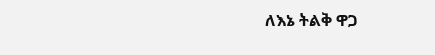ለእኔ ትልቅ ዋጋ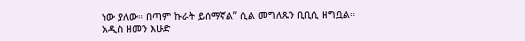ነው ያለው። በጣም ኩራት ይሰማኛል” ሲል መግለጹን ቢቢሲ ዘግቧል።
አዲስ ዘመን እሁድ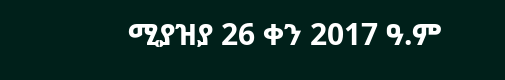ሚያዝያ 26 ቀን 2017 ዓ.ም